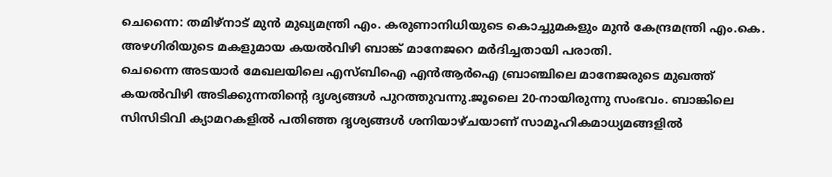ചെന്നൈ: തമിഴ്നാട് മുൻ മുഖ്യമന്ത്രി എം. കരുണാനിധിയുടെ കൊച്ചുമകളും മുൻ കേന്ദ്രമന്ത്രി എം.കെ. അഴഗിരിയുടെ മകളുമായ കയൽവിഴി ബാങ്ക് മാനേജറെ മർദിച്ചതായി പരാതി.
ചെന്നൈ അടയാർ മേഖലയിലെ എസ്ബിഐ എൻആർഐ ബ്രാഞ്ചിലെ മാനേജരുടെ മുഖത്ത് കയൽവിഴി അടിക്കുന്നതിന്റെ ദൃശ്യങ്ങൾ പുറത്തുവന്നു.ജൂലൈ 20-നായിരുന്നു സംഭവം. ബാങ്കിലെ സിസിടിവി ക്യാമറകളിൽ പതിഞ്ഞ ദൃശ്യങ്ങൾ ശനിയാഴ്ചയാണ് സാമൂഹികമാധ്യമങ്ങളിൽ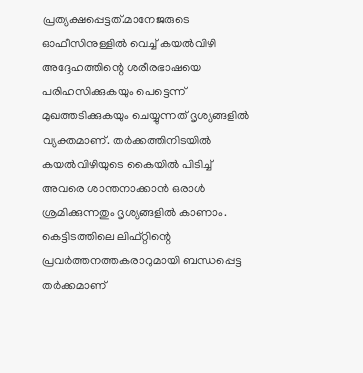പ്രത്യക്ഷപ്പെട്ടത്.മാനേജരുടെ ഓഫീസിനുള്ളിൽ വെച്ച് കയൽവിഴി അദ്ദേഹത്തിന്റെ ശരീരഭാഷയെ പരിഹസിക്കുകയും പെട്ടെന്ന് മുഖത്തടിക്കുകയും ചെയ്യുന്നത് ദൃശ്യങ്ങളിൽ വ്യക്തമാണ്. തർക്കത്തിനിടയിൽ കയൽവിഴിയുടെ കൈയിൽ പിടിച്ച് അവരെ ശാന്തനാക്കാൻ ഒരാൾ ശ്രമിക്കുന്നതും ദൃശ്യങ്ങളിൽ കാണാം.
കെട്ടിടത്തിലെ ലിഫ്റ്റിന്റെ പ്രവർത്തനത്തകരാറുമായി ബന്ധപ്പെട്ട തർക്കമാണ്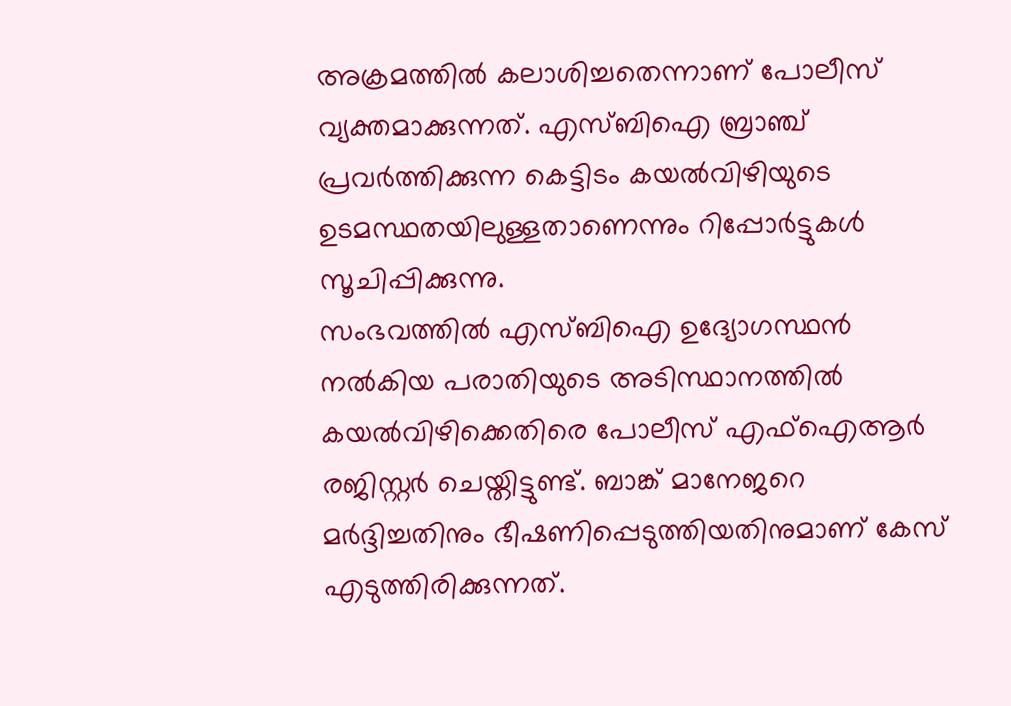അക്രമത്തിൽ കലാശിച്ചതെന്നാണ് പോലീസ് വ്യക്തമാക്കുന്നത്. എസ്ബിഐ ബ്രാഞ്ച് പ്രവർത്തിക്കുന്ന കെട്ടിടം കയൽവിഴിയുടെ ഉടമസ്ഥതയിലുള്ളതാണെന്നും റിപ്പോർട്ടുകൾ സൂചിപ്പിക്കുന്നു.
സംഭവത്തിൽ എസ്ബിഐ ഉദ്യോഗസ്ഥൻ നൽകിയ പരാതിയുടെ അടിസ്ഥാനത്തിൽ കയൽവിഴിക്കെതിരെ പോലീസ് എഫ്ഐആർ രജിസ്റ്റർ ചെയ്തിട്ടുണ്ട്. ബാങ്ക് മാനേജറെ മർദ്ദിച്ചതിനും ഭീഷണിപ്പെടുത്തിയതിനുമാണ് കേസ് എടുത്തിരിക്കുന്നത്.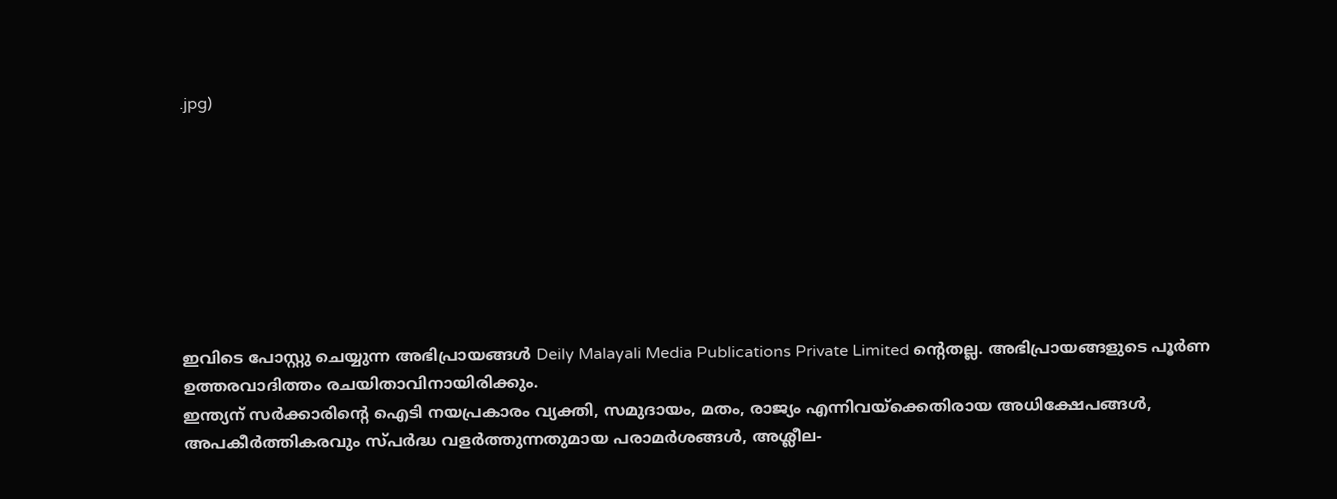.jpg)








ഇവിടെ പോസ്റ്റു ചെയ്യുന്ന അഭിപ്രായങ്ങൾ Deily Malayali Media Publications Private Limited ന്റെതല്ല. അഭിപ്രായങ്ങളുടെ പൂർണ ഉത്തരവാദിത്തം രചയിതാവിനായിരിക്കും.
ഇന്ത്യന് സർക്കാരിന്റെ ഐടി നയപ്രകാരം വ്യക്തി, സമുദായം, മതം, രാജ്യം എന്നിവയ്ക്കെതിരായ അധിക്ഷേപങ്ങൾ, അപകീർത്തികരവും സ്പർദ്ധ വളർത്തുന്നതുമായ പരാമർശങ്ങൾ, അശ്ലീല-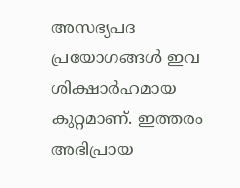അസഭ്യപദ പ്രയോഗങ്ങൾ ഇവ ശിക്ഷാർഹമായ കുറ്റമാണ്. ഇത്തരം അഭിപ്രായ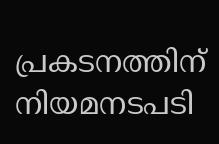പ്രകടനത്തിന് നിയമനടപടി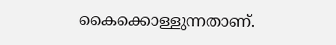കൈക്കൊള്ളുന്നതാണ്.